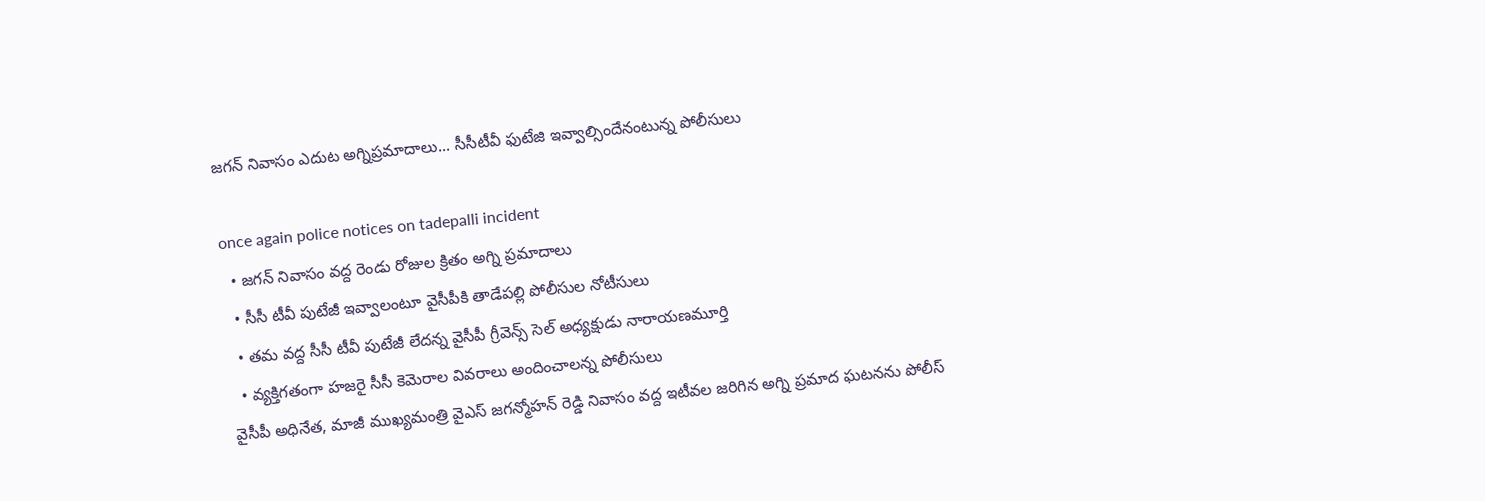జగన్ నివాసం ఎదుట అగ్నిప్రమాదాలు... సీసీటీవీ ఫుటేజి ఇవ్వాల్సిందేనంటున్న పోలీసులు

once again police notices on tadepalli incident
  • జగన్ నివాసం వద్ద రెండు రోజుల క్రితం అగ్ని ప్రమాదాలు
  • సీసీ టీవీ పుటేజీ ఇవ్వాలంటూ వైసీపీకి తాడేపల్లి పోలీసుల నోటీసులు
  • తమ వద్ద సీసీ టీవీ పుటేజీ లేదన్న వైసీపీ గ్రీవెన్స్ సెల్ అధ్యక్షుడు నారాయణమూర్తి
  • వ్యక్తిగతంగా హజరై సీసీ కెమెరాల వివరాలు అందించాలన్న పోలీసులు
వైసీపీ అధినేత, మాజీ ముఖ్యమంత్రి వైఎస్ జగన్మోహన్ రెడ్డి నివాసం వద్ద ఇటీవల జరిగిన అగ్ని ప్రమాద ఘటనను పోలీస్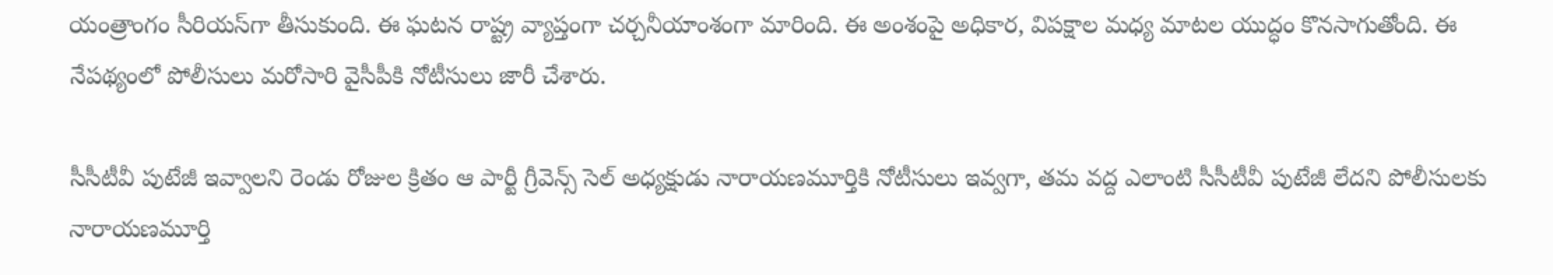యంత్రాంగం సీరియస్‌గా తీసుకుంది. ఈ ఘటన రాష్ట్ర వ్యాప్తంగా చర్చనీయాంశంగా మారింది. ఈ అంశంపై అధికార, విపక్షాల మధ్య మాటల యుద్ధం కొనసాగుతోంది. ఈ నేపథ్యంలో పోలీసులు మరోసారి వైసీపీకి నోటీసులు జారీ చేశారు.

సీసీటీవీ పుటేజీ ఇవ్వాలని రెండు రోజుల క్రితం ఆ పార్టీ గ్రీవెన్స్ సెల్ అధ్యక్షుడు నారాయణమూర్తికి నోటీసులు ఇవ్వగా, తమ వద్ద ఎలాంటి సీసీటీవీ పుటేజీ లేదని పోలీసులకు నారాయణమూర్తి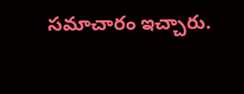సమాచారం ఇచ్చారు.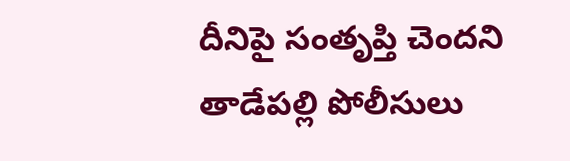దీనిపై సంతృప్తి చెందని తాడేపల్లి పోలీసులు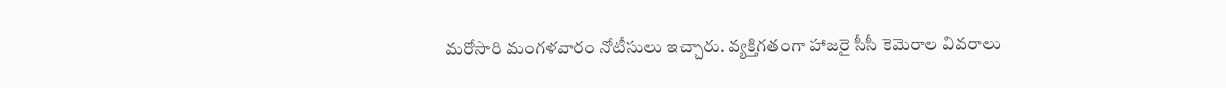మరోసారి మంగళవారం నోటీసులు ఇచ్చారు. వ్యక్తిగతంగా హాజరై సీసీ కెమెరాల వివరాలు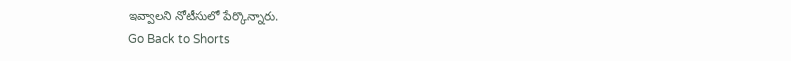ఇవ్వాలని నోటీసులో పేర్కొన్నారు.
Go Back to Shorts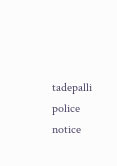tadepalli
police notice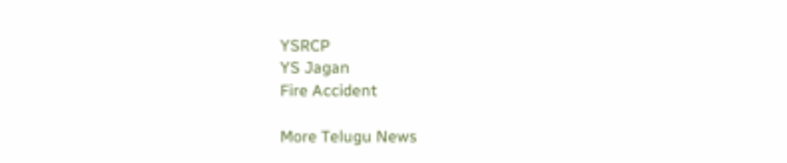YSRCP
YS Jagan
Fire Accident

More Telugu News